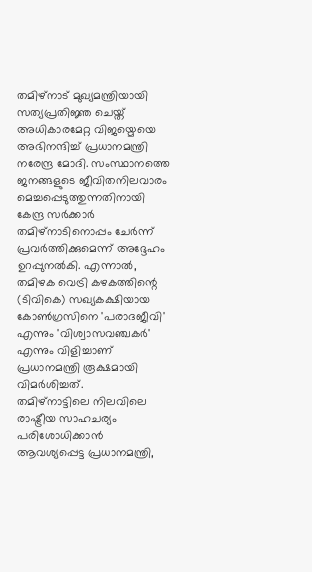തമിഴ്നാട് മുഖ്യമന്ത്രിയായി സത്യപ്രതിജ്ഞ ചെയ്ത് അധികാരമേറ്റ വിജയ്മെയെ അഭിനന്ദിച്ച് പ്രധാനമന്ത്രി നരേന്ദ്ര മോദി. സംസ്ഥാനത്തെ ജനങ്ങളുടെ ജീവിതനിലവാരം മെച്ചപ്പെടുത്തുന്നതിനായി കേന്ദ്ര സർക്കാർ തമിഴ്നാടിനൊപ്പം ചേർന്ന് പ്രവർത്തിക്കുമെന്ന് അദ്ദേഹം ഉറപ്പുനൽകി. എന്നാൽ, തമിഴക വെട്രി കഴകത്തിന്റെ (ടിവികെ) സഖ്യകക്ഷിയായ കോൺഗ്രസിനെ 'പരാദജീവി' എന്നും 'വിശ്വാസവഞ്ചകർ' എന്നും വിളിച്ചാണ് പ്രധാനമന്ത്രി രൂക്ഷമായി വിമർശിച്ചത്.
തമിഴ്നാട്ടിലെ നിലവിലെ രാഷ്ട്രീയ സാഹചര്യം പരിശോധിക്കാൻ ആവശ്യപ്പെട്ട പ്രധാനമന്ത്രി,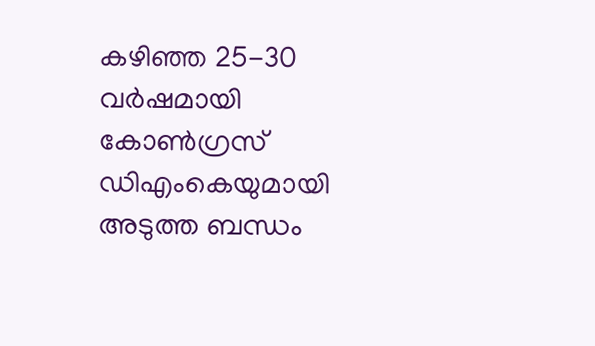കഴിഞ്ഞ 25-30 വർഷമായി കോൺഗ്രസ് ഡിഎംകെയുമായി അടുത്ത ബന്ധം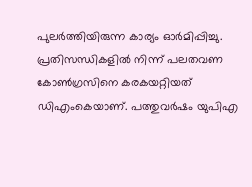പുലർത്തിയിരുന്ന കാര്യം ഓർമിപ്പിച്ചു. പ്രതിസന്ധികളിൽ നിന്ന് പലതവണ കോൺഗ്രസിനെ കരകയറ്റിയത് ഡിഎംകെയാണ്. പത്തുവർഷം യുപിഎ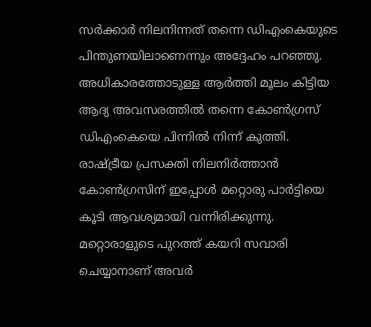സർക്കാർ നിലനിന്നത് തന്നെ ഡിഎംകെയുടെ പിന്തുണയിലാണെന്നും അദ്ദേഹം പറഞ്ഞു.
അധികാരത്തോടുള്ള ആർത്തി മൂലം കിട്ടിയ ആദ്യ അവസരത്തിൽ തന്നെ കോൺഗ്രസ് ഡിഎംകെയെ പിന്നിൽ നിന്ന് കുത്തി. രാഷ്ട്രീയ പ്രസക്തി നിലനിർത്താൻ കോൺഗ്രസിന് ഇപ്പോൾ മറ്റൊരു പാർട്ടിയെ കൂടി ആവശ്യമായി വന്നിരിക്കുന്നു. മറ്റൊരാളുടെ പുറത്ത് കയറി സവാരി ചെയ്യാനാണ് അവർ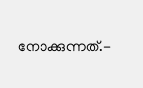നോക്കുന്നത്.-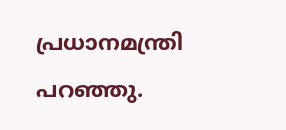പ്രധാനമന്ത്രി പറഞ്ഞു.